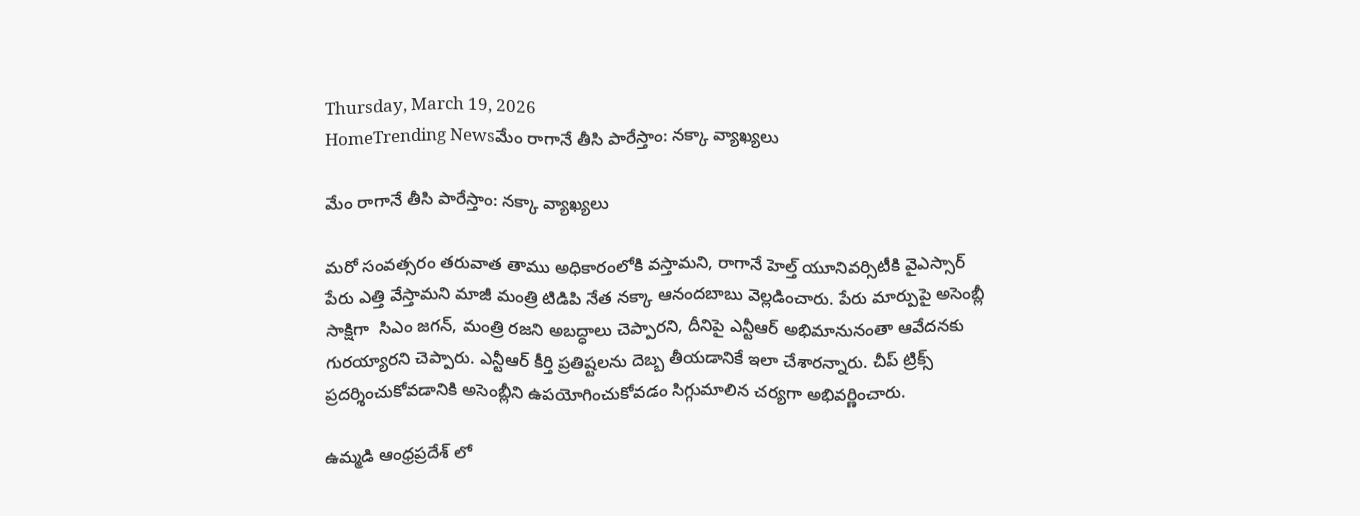Thursday, March 19, 2026
HomeTrending Newsమేం రాగానే తీసి పారేస్తాం: నక్కా వ్యాఖ్యలు

మేం రాగానే తీసి పారేస్తాం: నక్కా వ్యాఖ్యలు

మరో సంవత్సరం తరువాత తాము అధికారంలోకి వస్తామని, రాగానే హెల్త్ యూనివర్సిటీకి వైఎస్సార్ పేరు ఎత్తి వేస్తామని మాజీ మంత్రి టిడిపి నేత నక్కా ఆనందబాబు వెల్లడించారు. పేరు మార్పుపై అసెంబ్లీ సాక్షిగా  సిఎం జగన్, మంత్రి రజని అబద్ధాలు చెప్పారని, దీనిపై ఎన్టీఆర్ అభిమానునంతా ఆవేదనకు గురయ్యారని చెప్పారు. ఎన్టీఆర్ కీర్తి ప్రతిష్టలను దెబ్బ తీయడానికే ఇలా చేశారన్నారు. చీప్ ట్రిక్స్ ప్రదర్శించుకోవడానికి అసెంబ్లీని ఉపయోగించుకోవడం సిగ్గుమాలిన చర్యగా అభివర్ణించారు.

ఉమ్మడి ఆంధ్రప్రదేశ్ లో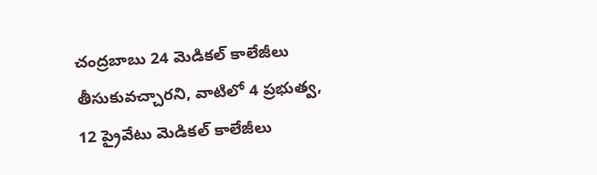చంద్రబాబు 24 మెడికల్ కాలేజీలు తీసుకువచ్చారని, వాటిలో 4 ప్రభుత్వ, 12 ప్రైవేటు మెడికల్ కాలేజీలు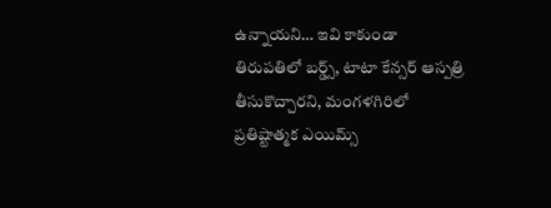ఉన్నాయని… ఇవి కాకుండా తిరుపతిలో బర్డ్స్, టాటా కేన్సర్ ఆస్పత్రి తీసుకొచ్చారని, మంగళగిరిలో ప్రతిష్టాత్మక ఎయిమ్స్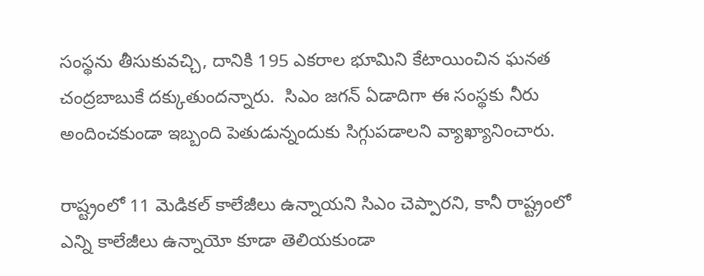సంస్థను తీసుకువచ్చి, దానికి 195 ఎకరాల భూమిని కేటాయించిన ఘనత చంద్రబాబుకే దక్కుతుందన్నారు.  సిఎం జగన్ ఏడాదిగా ఈ సంస్థకు నీరు అందించకుండా ఇబ్బంది పెతుడున్నందుకు సిగ్గుపడాలని వ్యాఖ్యానించారు.

రాష్ట్రంలో 11 మెడికల్ కాలేజీలు ఉన్నాయని సిఎం చెప్పారని, కానీ రాష్ట్రంలో ఎన్ని కాలేజీలు ఉన్నాయో కూడా తెలియకుండా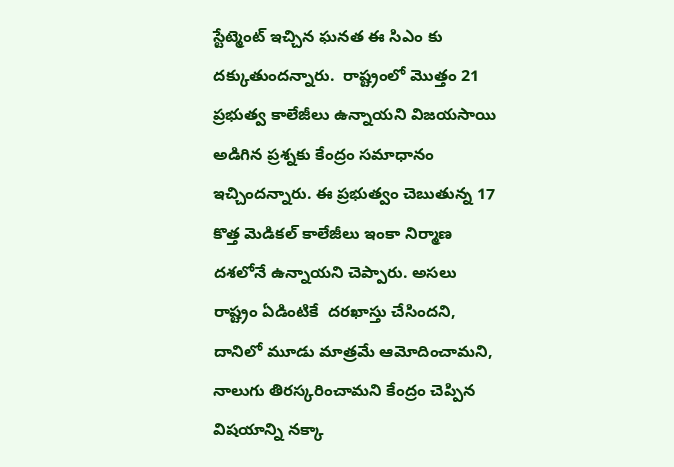స్టేట్మెంట్ ఇచ్చిన ఘనత ఈ సిఎం కు దక్కుతుందన్నారు.  రాష్ట్రంలో మొత్తం 21 ప్రభుత్వ కాలేజీలు ఉన్నాయని విజయసాయి అడిగిన ప్రశ్నకు కేంద్రం సమాధానం ఇచ్చిందన్నారు. ఈ ప్రభుత్వం చెబుతున్న 17 కొత్త మెడికల్ కాలేజీలు ఇంకా నిర్మాణ దశలోనే ఉన్నాయని చెప్పారు. అసలు రాష్ట్రం ఏడింటికే  దరఖాస్తు చేసిందని, దానిలో మూడు మాత్రమే ఆమోదించామని, నాలుగు తిరస్కరించామని కేంద్రం చెప్పిన విషయాన్ని నక్కా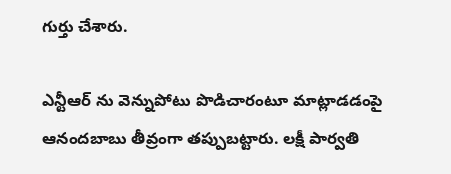గుర్తు చేశారు.

ఎన్టీఆర్ ను వెన్నుపోటు పొడిచారంటూ మాట్లాడడంపై ఆనందబాబు తీవ్రంగా తప్పుబట్టారు. లక్షీ పార్వతి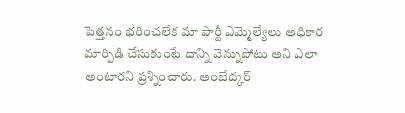పెత్తనం భరించలేక మా పార్టీ ఎమ్మెల్యేలు అధికార  మార్పిడి చేసుకుంటే దాన్ని వెన్నుపోటు అని ఎలా అంటారని ప్రశ్నించారు. అంబేద్కర్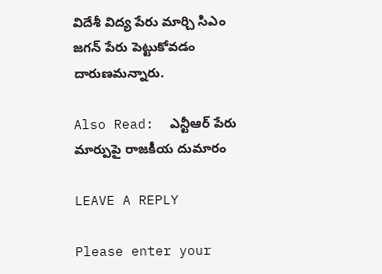విదేశీ విద్య పేరు మార్చి సిఎం జగన్ పేరు పెట్టుకోవడం దారుణమన్నారు.

Also Read:  ఎన్టీఆర్ పేరు మార్పుపై రాజకీయ దుమారం

LEAVE A REPLY

Please enter your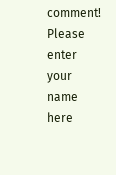comment!
Please enter your name here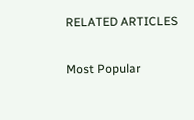RELATED ARTICLES

Most Popular